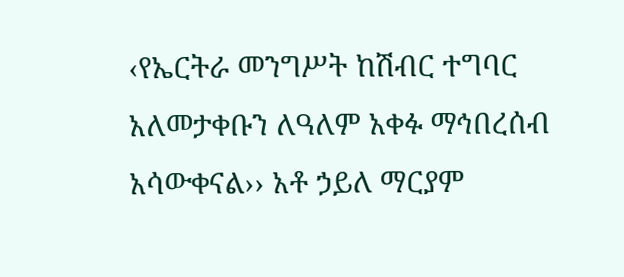‹የኤርትራ መንግሥት ከሽብር ተግባር አለመታቀቡን ለዓለም አቀፉ ማኅበረሰብ አሳውቀናል›› አቶ ኃይለ ማርያም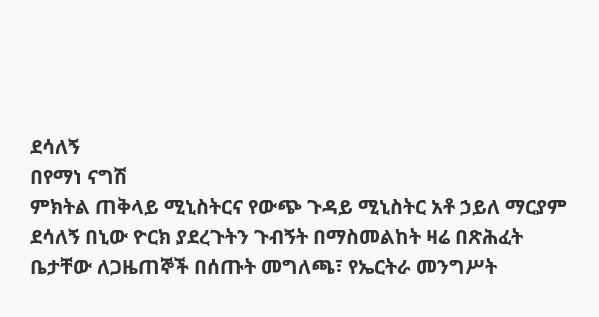ደሳለኝ
በየማነ ናግሽ
ምክትል ጠቅላይ ሚኒስትርና የውጭ ጉዳይ ሚኒስትር አቶ ኃይለ ማርያም ደሳለኝ በኒው ዮርክ ያደረጉትን ጉብኝት በማስመልከት ዛሬ በጽሕፈት ቤታቸው ለጋዜጠኞች በሰጡት መግለጫ፣ የኤርትራ መንግሥት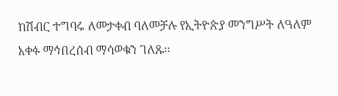ከሽብር ተግባሩ ለመታቀብ ባለመቻሉ የኢትዮጵያ መንግሥት ለዓለም አቀፉ ማኅበረሰብ ማሳወቁን ገለጹ፡፡